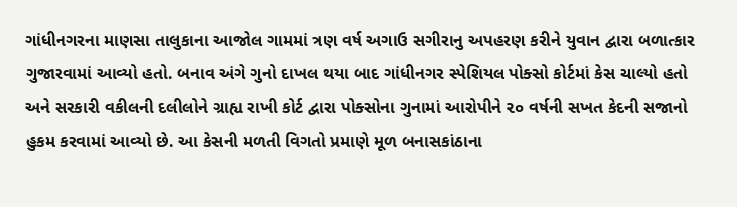ગાંધીનગરના માણસા તાલુકાના આજોલ ગામમાં ત્રણ વર્ષ અગાઉ સગીરાનુ અપહરણ કરીને યુવાન દ્વારા બળાત્કાર ગુજારવામાં આવ્યો હતો. બનાવ અંગે ગુનો દાખલ થયા બાદ ગાંધીનગર સ્પેશિયલ પોક્સો કોર્ટમાં કેસ ચાલ્યો હતો અને સરકારી વકીલની દલીલોને ગ્રાહ્ય રાખી કોર્ટ દ્વારા પોક્સોના ગુનામાં આરોપીને ૨૦ વર્ષની સખત કેદની સજાનો હુકમ કરવામાં આવ્યો છે. આ કેસની મળતી વિગતો પ્રમાણે મૂળ બનાસકાંઠાના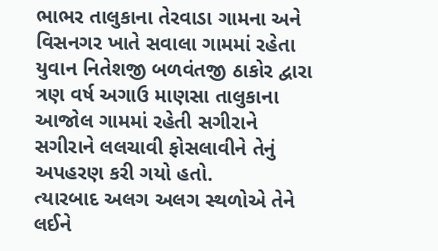ભાભર તાલુકાના તેરવાડા ગામના અને વિસનગર ખાતે સવાલા ગામમાં રહેતા યુવાન નિતેશજી બળવંતજી ઠાકોર દ્વારા ત્રણ વર્ષ અગાઉ માણસા તાલુકાના આજોલ ગામમાં રહેતી સગીરાને સગીરાને લલચાવી ફોસલાવીને તેનું અપહરણ કરી ગયો હતો.
ત્યારબાદ અલગ અલગ સ્થળોએ તેને લઈને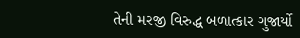તેની મરજી વિરુદ્ધ બળાત્કાર ગુજાર્યો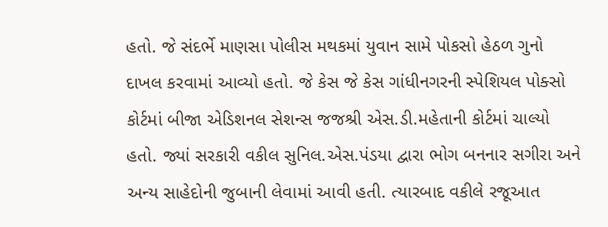હતો. જે સંદર્ભે માણસા પોલીસ મથકમાં યુવાન સામે પોકસો હેઠળ ગુનો દાખલ કરવામાં આવ્યો હતો. જે કેસ જે કેસ ગાંધીનગરની સ્પેશિયલ પોક્સો કોર્ટમાં બીજા એડિશનલ સેશન્સ જજશ્રી એસ.ડી.મહેતાની કોર્ટમાં ચાલ્યો હતો. જ્યાં સરકારી વકીલ સુનિલ.એસ.પંડયા દ્વારા ભોગ બનનાર સગીરા અને અન્ય સાહેદોની જુબાની લેવામાં આવી હતી. ત્યારબાદ વકીલે રજૂઆત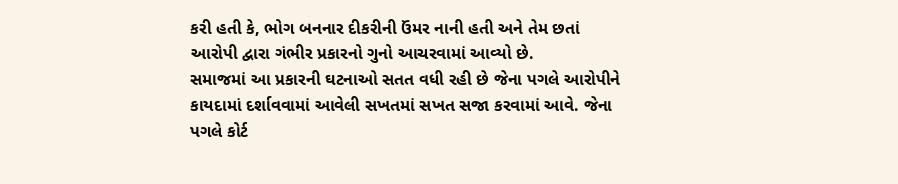કરી હતી કે, ભોગ બનનાર દીકરીની ઉંમર નાની હતી અને તેમ છતાં આરોપી દ્વારા ગંભીર પ્રકારનો ગુનો આચરવામાં આવ્યો છે.
સમાજમાં આ પ્રકારની ઘટનાઓ સતત વધી રહી છે જેના પગલે આરોપીને કાયદામાં દર્શાવવામાં આવેલી સખતમાં સખત સજા કરવામાં આવે. જેના પગલે કોર્ટ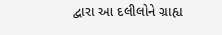દ્વારા આ દલીલોને ગ્રાહ્ય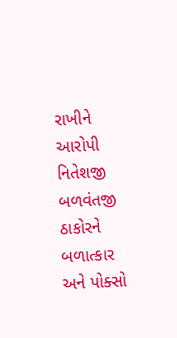રાખીને આરોપી નિતેશજી બળવંતજી ઠાકોરને બળાત્કાર અને પોક્સો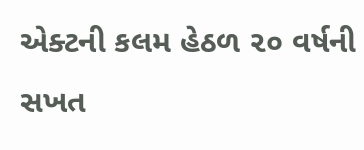એક્ટની કલમ હેઠળ ૨૦ વર્ષની સખત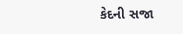કેદની સજા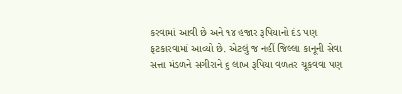કરવામાં આવી છે અને ૧૪ હજાર રૂપિયાનો દંડ પણ ફટકારવામાં આવ્યો છે. એટલું જ નહીં જિલ્લા કાનૂની સેવા સત્તા મંડળને સગીરાને ૬ લાખ રૂપિયા વળતર ચૂકવવા પણ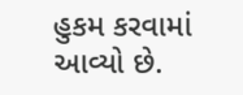હુકમ કરવામાં આવ્યો છે.